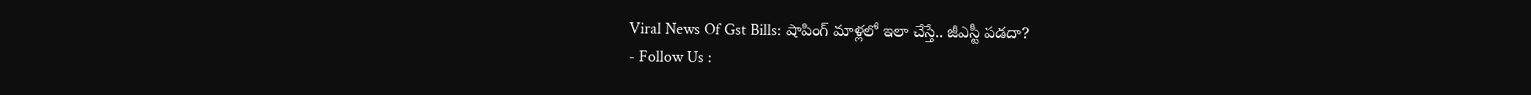Viral News Of Gst Bills: షాపింగ్ మాళ్లలో ఇలా చేస్తే.. జీఎస్టీ పడదా?
- Follow Us :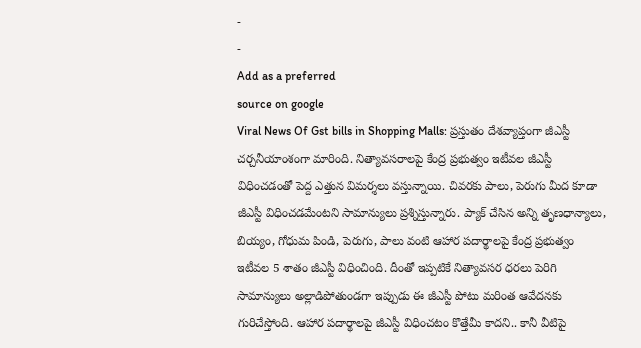-
-
Add as a preferred
source on google
Viral News Of Gst bills in Shopping Malls: ప్రస్తుతం దేశవ్యాప్తంగా జీఎస్టీ చర్చనీయాంశంగా మారింది. నిత్యావసరాలపై కేంద్ర ప్రభుత్వం ఇటీవల జీఎస్టీ విధించడంతో పెద్ద ఎత్తున విమర్శలు వస్తున్నాయి. చివరకు పాలు, పెరుగు మీద కూడా జీఎస్టీ విధించడమేంటని సామాన్యులు ప్రశ్నిస్తున్నారు. ప్యాక్ చేసిన అన్ని తృణధాన్యాలు, బియ్యం, గోధుమ పిండి, పెరుగు, పాలు వంటి ఆహార పదార్థాలపై కేంద్ర ప్రభుత్వం ఇటీవల 5 శాతం జీఎస్టీ విధించింది. దీంతో ఇప్పటికే నిత్యావసర ధరలు పెరిగి సామాన్యులు అల్లాడిపోతుండగా ఇప్పుడు ఈ జీఎస్టీ పోటు మరింత ఆవేదనకు గురిచేస్తోంది. ఆహార పదార్థాలపై జీఎస్టీ విధించటం కొత్తేమీ కాదని.. కానీ వీటిపై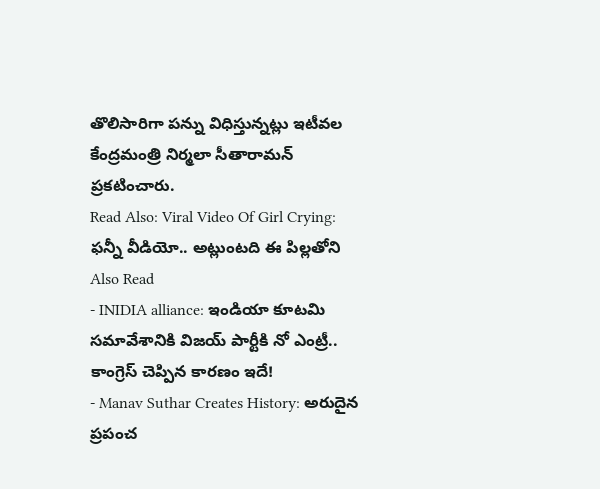తొలిసారిగా పన్ను విధిస్తున్నట్లు ఇటీవల కేంద్రమంత్రి నిర్మలా సీతారామన్ ప్రకటించారు.
Read Also: Viral Video Of Girl Crying: ఫన్నీ వీడియో.. అట్లుంటది ఈ పిల్లతోని
Also Read
- INIDIA alliance: ఇండియా కూటమి సమావేశానికి విజయ్ పార్టీకి నో ఎంట్రీ.. కాంగ్రెస్ చెప్పిన కారణం ఇదే!
- Manav Suthar Creates History: అరుదైన ప్రపంచ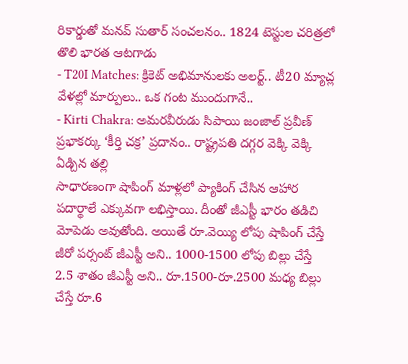రికార్డుతో మనవ్ సుతార్ సంచలనం.. 1824 టెస్టుల చరిత్రలో తొలి భారత ఆటగాడు
- T20I Matches: క్రికెట్ అభిమానులకు అలర్ట్.. టీ20 మ్యాచ్ల వేళల్లో మార్పులు.. ఒక గంట ముందుగానే..
- Kirti Chakra: అమరవీరుడు సిపాయి జంజాల్ ప్రవీణ్ ప్రభాకర్కు ‘కీర్తి చక్ర’ ప్రదానం.. రాష్ట్రపతి దగ్గర వెక్కి వెక్కి ఏడ్చిన తల్లి
సాధారణంగా షాపింగ్ మాళ్లలో ప్యాకింగ్ చేసిన ఆహార పదార్థాలే ఎక్కువగా లభిస్తాయి. దీంతో జీఎస్టీ భారం తడిచి మోపెడు అవుతోంది. అయితే రూ.వెయ్యి లోపు షాపింగ్ చేస్తే జీరో పర్సంట్ జీఎస్టీ అని.. 1000-1500 లోపు బిల్లు చేస్తే 2.5 శాతం జీఎస్టీ అని.. రూ.1500-రూ.2500 మధ్య బిల్లు చేస్తే రూ.6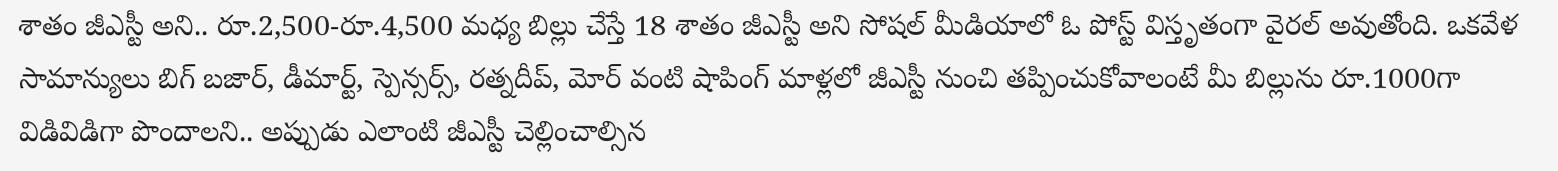శాతం జీఎస్టీ అని.. రూ.2,500-రూ.4,500 మధ్య బిల్లు చేస్తే 18 శాతం జీఎస్టీ అని సోషల్ మీడియాలో ఓ పోస్ట్ విస్తృతంగా వైరల్ అవుతోంది. ఒకవేళ సామాన్యులు బిగ్ బజార్, డీమార్ట్, స్పెన్సర్స్, రత్నదీప్, మోర్ వంటి షాపింగ్ మాళ్లలో జీఎస్టీ నుంచి తప్పించుకోవాలంటే మీ బిల్లును రూ.1000గా విడివిడిగా పొందాలని.. అప్పుడు ఎలాంటి జీఎస్టీ చెల్లించాల్సిన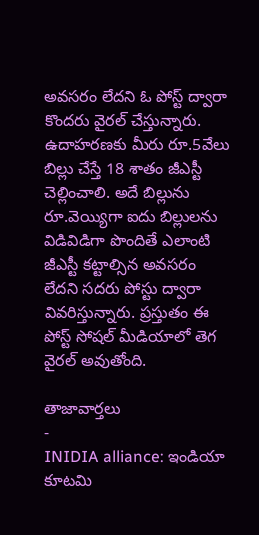అవసరం లేదని ఓ పోస్ట్ ద్వారా కొందరు వైరల్ చేస్తున్నారు. ఉదాహరణకు మీరు రూ.5వేలు బిల్లు చేస్తే 18 శాతం జీఎస్టీ చెల్లించాలి. అదే బిల్లును రూ.వెయ్యిగా ఐదు బిల్లులను విడివిడిగా పొందితే ఎలాంటి జీఎస్టీ కట్టాల్సిన అవసరం లేదని సదరు పోస్టు ద్వారా వివరిస్తున్నారు. ప్రస్తుతం ఈ పోస్ట్ సోషల్ మీడియాలో తెగ వైరల్ అవుతోంది.

తాజావార్తలు
-
INIDIA alliance: ఇండియా కూటమి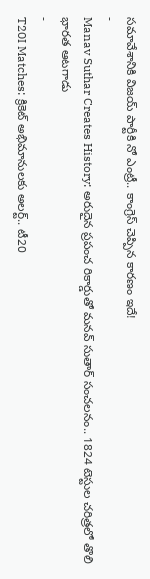సమావేశానికి విజయ్ పార్టీకి నో ఎంట్రీ.. కాంగ్రెస్ చెప్పిన కారణం ఇదే!
-
Manav Suthar Creates History: అరుదైన ప్రపంచ రికార్డుతో మనవ్ సుతార్ సంచలనం.. 1824 టెస్టుల చరిత్రలో తొలి భారత ఆటగాడు
-
T20I Matches: క్రికెట్ అభిమానులకు అలర్ట్.. టీ20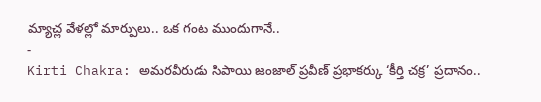మ్యాచ్ల వేళల్లో మార్పులు.. ఒక గంట ముందుగానే..
-
Kirti Chakra: అమరవీరుడు సిపాయి జంజాల్ ప్రవీణ్ ప్రభాకర్కు ‘కీర్తి చక్ర’ ప్రదానం..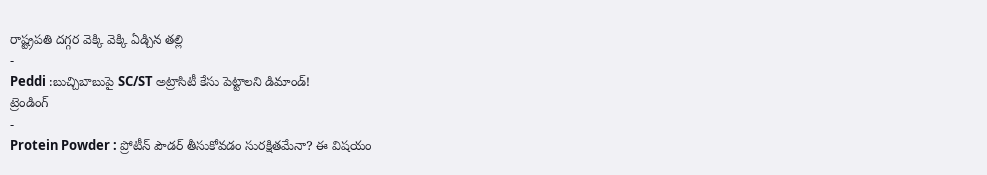రాష్ట్రపతి దగ్గర వెక్కి వెక్కి ఏడ్చిన తల్లి
-
Peddi :బుచ్చిబాబుపై SC/ST అట్రాసిటీ కేసు పెట్టాలని డిమాండ్!
ట్రెండింగ్
-
Protein Powder : ప్రోటీన్ పౌడర్ తీసుకోవడం సురక్షితమేనా? ఈ విషయం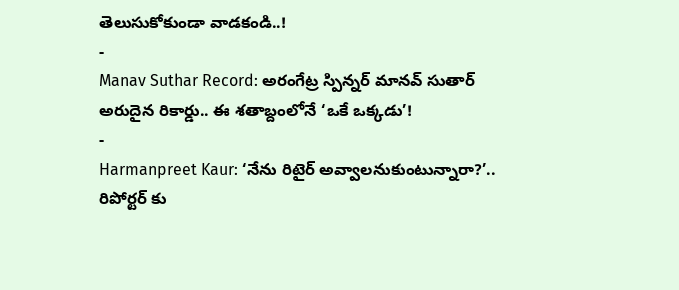తెలుసుకోకుండా వాడకండి..!
-
Manav Suthar Record: అరంగేట్ర స్పిన్నర్ మానవ్ సుతార్ అరుదైన రికార్డు.. ఈ శతాబ్దంలోనే ‘ఒకే ఒక్కడు’!
-
Harmanpreet Kaur: ‘నేను రిటైర్ అవ్వాలనుకుంటున్నారా?’.. రిపోర్టర్ కు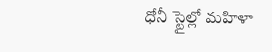ధోనీ స్టైల్లో మహిళా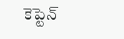కెప్టెన్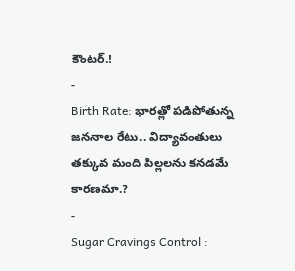కౌంటర్.!
-
Birth Rate: భారత్లో పడిపోతున్న జననాల రేటు.. విద్యావంతులు తక్కువ మంది పిల్లలను కనడమే కారణమా.?
-
Sugar Cravings Control :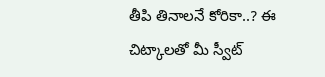తీపి తినాలనే కోరికా..? ఈ చిట్కాలతో మీ స్వీట్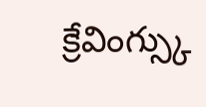క్రేవింగ్స్కు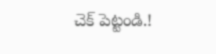చెక్ పెట్టండి.!